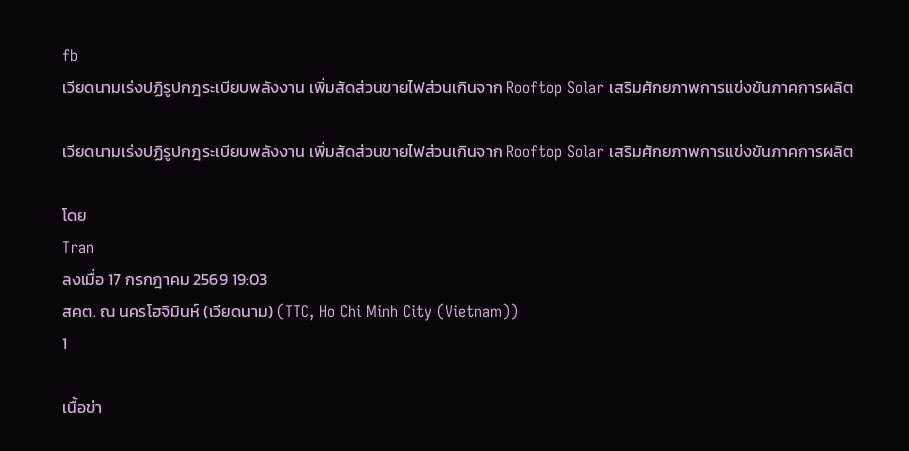fb
เวียดนามเร่งปฏิรูปกฎระเบียบพลังงาน เพิ่มสัดส่วนขายไฟส่วนเกินจาก Rooftop Solar เสริมศักยภาพการแข่งขันภาคการผลิต

เวียดนามเร่งปฏิรูปกฎระเบียบพลังงาน เพิ่มสัดส่วนขายไฟส่วนเกินจาก Rooftop Solar เสริมศักยภาพการแข่งขันภาคการผลิต

โดย
Tran
ลงเมื่อ 17 กรกฎาคม 2569 19:03
สคต. ณ นครโฮจิมินห์ (เวียดนาม) (TTC, Ho Chi Minh City (Vietnam))
1

เนื้อข่า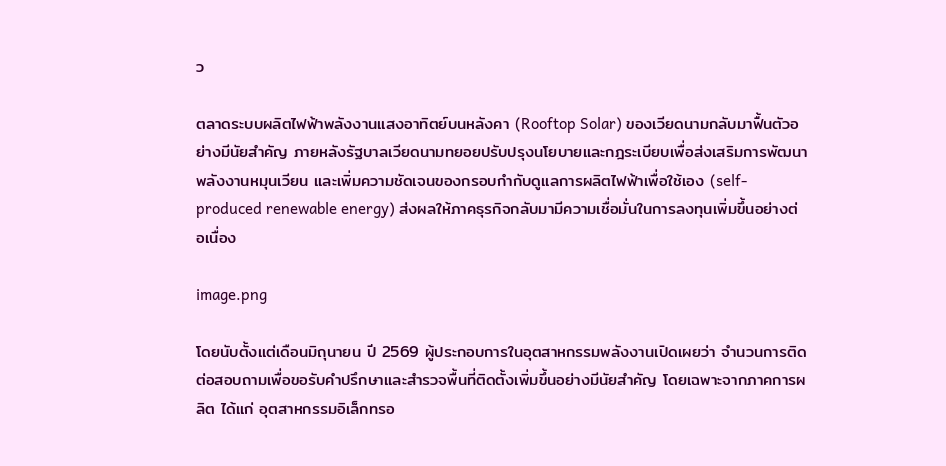ว

ตลาดระบบผลิตไฟฟ้าพลังงานแสงอาทิตย์บนหลังคา (Rooftop Solar) ของเวียดนามกลับมาฟื้นตัวอย่างมีนัยสำคัญ ภายหลังรัฐบาลเวียดนามทยอยปรับปรุงนโยบายและกฎระเบียบเพื่อส่งเสริมการพัฒนาพลังงานหมุนเวียน และเพิ่มความชัดเจนของกรอบกำกับดูแลการผลิตไฟฟ้าเพื่อใช้เอง (self-produced renewable energy) ส่งผลให้ภาคธุรกิจกลับมามีความเชื่อมั่นในการลงทุนเพิ่มขึ้นอย่างต่อเนื่อง

image.png

โดยนับตั้งแต่เดือนมิถุนายน ปี 2569 ผู้ประกอบการในอุตสาหกรรมพลังงานเปิดเผยว่า จำนวนการติดต่อสอบถามเพื่อขอรับคำปรึกษาและสำรวจพื้นที่ติดตั้งเพิ่มขึ้นอย่างมีนัยสำคัญ โดยเฉพาะจากภาคการผลิต ได้แก่ อุตสาหกรรมอิเล็กทรอ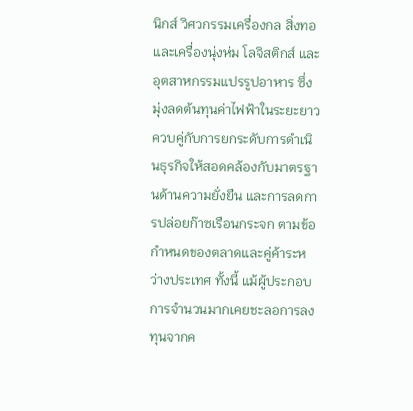นิกส์ วิศวกรรมเครื่องกล สิ่งทอและเครื่องนุ่งห่ม โลจิสติกส์ และอุตสาหกรรมแปรรูปอาหาร ซึ่งมุ่งลดต้นทุนค่าไฟฟ้าในระยะยาว ควบคู่กับการยกระดับการดำเนินธุรกิจให้สอดคล้องกับมาตรฐานด้านความยั่งยืน และการลดการปล่อยก๊าซเรือนกระจก ตามข้อกำหนดของตลาดและคู่ค้าระหว่างประเทศ ทั้งนี้ แม้ผู้ประกอบการจำนวนมากเคยชะลอการลงทุนจากค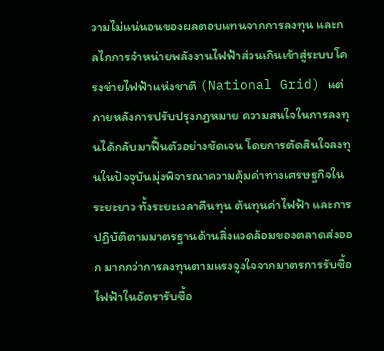วามไม่แน่นอนของผลตอบแทนจากการลงทุน และกลไกการจำหน่ายพลังงานไฟฟ้าส่วนเกินเข้าสู่ระบบโครงข่ายไฟฟ้าแห่งชาติ (National Grid) แต่ภายหลังการปรับปรุงกฎหมาย ความสนใจในการลงทุนได้กลับมาฟื้นตัวอย่างชัดเจน โดยการตัดสินใจลงทุนในปัจจุบันมุ่งพิจารณาความคุ้มค่าทางเศรษฐกิจในระยะยาว ทั้งระยะเวลาคืนทุน ต้นทุนค่าไฟฟ้า และการปฏิบัติตามมาตรฐานด้านสิ่งแวดล้อมของตลาดส่งออก มากกว่าการลงทุนตามแรงจูงใจจากมาตรการรับซื้อไฟฟ้าในอัตรารับซื้อ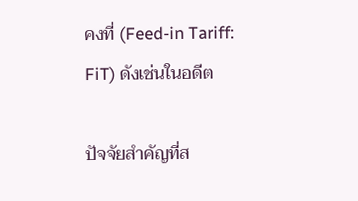คงที่ (Feed-in Tariff: FiT) ดังเช่นในอดีต

ปัจจัยสำคัญที่ส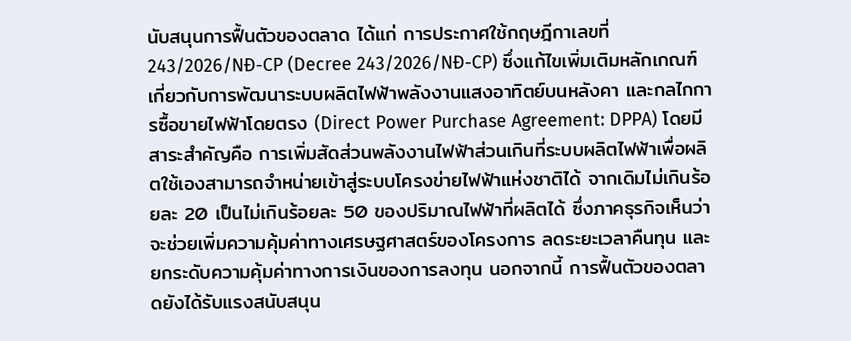นับสนุนการฟื้นตัวของตลาด ได้แก่ การประกาศใช้กฤษฎีกาเลขที่ 243/2026/NĐ-CP (Decree 243/2026/NĐ-CP) ซึ่งแก้ไขเพิ่มเติมหลักเกณฑ์เกี่ยวกับการพัฒนาระบบผลิตไฟฟ้าพลังงานแสงอาทิตย์บนหลังคา และกลไกการซื้อขายไฟฟ้าโดยตรง (Direct Power Purchase Agreement: DPPA) โดยมีสาระสำคัญคือ การเพิ่มสัดส่วนพลังงานไฟฟ้าส่วนเกินที่ระบบผลิตไฟฟ้าเพื่อผลิตใช้เองสามารถจำหน่ายเข้าสู่ระบบโครงข่ายไฟฟ้าแห่งชาติได้ จากเดิมไม่เกินร้อยละ 20 เป็นไม่เกินร้อยละ 50 ของปริมาณไฟฟ้าที่ผลิตได้ ซึ่งภาคธุรกิจเห็นว่าจะช่วยเพิ่มความคุ้มค่าทางเศรษฐศาสตร์ของโครงการ ลดระยะเวลาคืนทุน และยกระดับความคุ้มค่าทางการเงินของการลงทุน นอกจากนี้ การฟื้นตัวของตลาดยังได้รับแรงสนับสนุน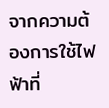จากความต้องการใช้ไฟฟ้าที่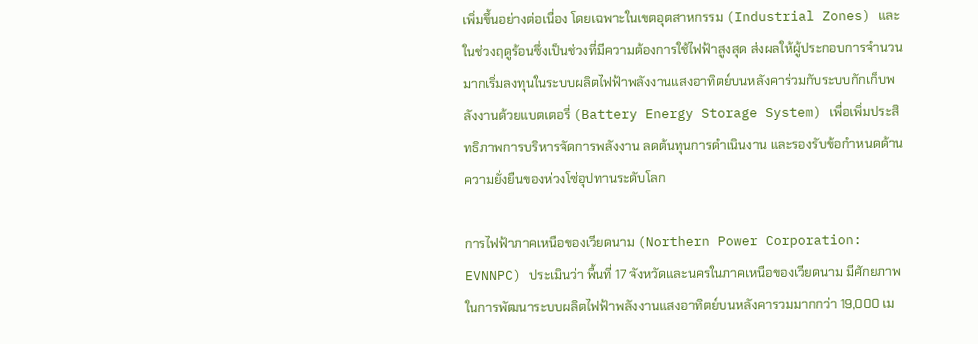เพิ่มขึ้นอย่างต่อเนื่อง โดยเฉพาะในเขตอุตสาหกรรม (Industrial Zones) และในช่วงฤดูร้อนซึ่งเป็นช่วงที่มีความต้องการใช้ไฟฟ้าสูงสุด ส่งผลให้ผู้ประกอบการจำนวนมากเริ่มลงทุนในระบบผลิตไฟฟ้าพลังงานแสงอาทิตย์บนหลังคาร่วมกับระบบกักเก็บพลังงานด้วยแบตเตอรี่ (Battery Energy Storage System) เพื่อเพิ่มประสิทธิภาพการบริหารจัดการพลังงาน ลดต้นทุนการดำเนินงาน และรองรับข้อกำหนดด้านความยั่งยืนของห่วงโซ่อุปทานระดับโลก

การไฟฟ้าภาคเหนือของเวียดนาม (Northern Power Corporation: EVNNPC) ประเมินว่า พื้นที่ 17 จังหวัดและนครในภาคเหนือของเวียดนาม มีศักยภาพในการพัฒนาระบบผลิตไฟฟ้าพลังงานแสงอาทิตย์บนหลังคารวมมากกว่า 19,000 เม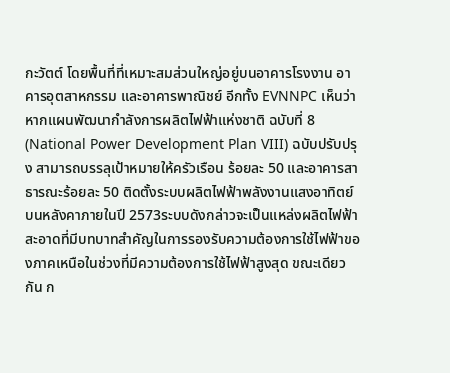กะวัตต์ โดยพื้นที่ที่เหมาะสมส่วนใหญ่อยู่บนอาคารโรงงาน อาคารอุตสาหกรรม และอาคารพาณิชย์ อีกทั้ง EVNNPC เห็นว่า หากแผนพัฒนากำลังการผลิตไฟฟ้าแห่งชาติ ฉบับที่ 8 (National Power Development Plan VIII) ฉบับปรับปรุง สามารถบรรลุเป้าหมายให้ครัวเรือน ร้อยละ 50 และอาคารสาธารณะร้อยละ 50 ติดตั้งระบบผลิตไฟฟ้าพลังงานแสงอาทิตย์บนหลังคาภายในปี 2573ระบบดังกล่าวจะเป็นแหล่งผลิตไฟฟ้าสะอาดที่มีบทบาทสำคัญในการรองรับความต้องการใช้ไฟฟ้าของภาคเหนือในช่วงที่มีความต้องการใช้ไฟฟ้าสูงสุด ขณะเดียวกัน ก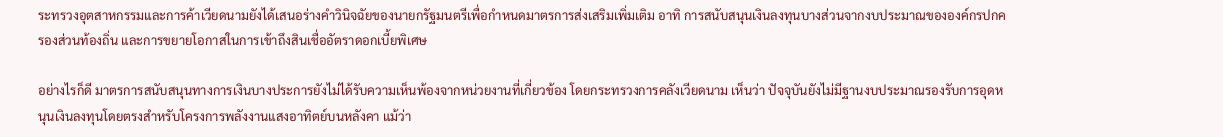ระทรวงอุตสาหกรรมและการค้าเวียดนามยังได้เสนอร่างคำวินิจฉัยของนายกรัฐมนตรีเพื่อกำหนดมาตรการส่งเสริมเพิ่มเติม อาทิ การสนับสนุนเงินลงทุนบางส่วนจากงบประมาณขององค์กรปกครองส่วนท้องถิ่น และการขยายโอกาสในการเข้าถึงสินเชื่ออัตราดอกเบี้ยพิเศษ

อย่างไรก็ดี มาตรการสนับสนุนทางการเงินบางประการยังไม่ได้รับความเห็นพ้องจากหน่วยงานที่เกี่ยวข้อง โดยกระทรวงการคลังเวียดนาม เห็นว่า ปัจจุบันยังไม่มีฐานงบประมาณรองรับการอุดหนุนเงินลงทุนโดยตรงสำหรับโครงการพลังงานแสงอาทิตย์บนหลังคา แม้ว่า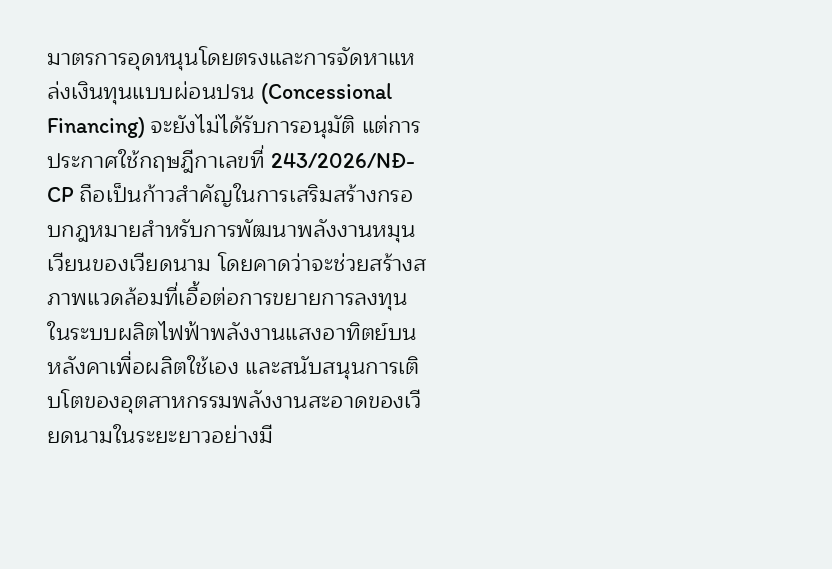มาตรการอุดหนุนโดยตรงและการจัดหาแหล่งเงินทุนแบบผ่อนปรน (Concessional Financing) จะยังไม่ได้รับการอนุมัติ แต่การประกาศใช้กฤษฎีกาเลขที่ 243/2026/NĐ-CP ถือเป็นก้าวสำคัญในการเสริมสร้างกรอบกฎหมายสำหรับการพัฒนาพลังงานหมุนเวียนของเวียดนาม โดยคาดว่าจะช่วยสร้างสภาพแวดล้อมที่เอื้อต่อการขยายการลงทุนในระบบผลิตไฟฟ้าพลังงานแสงอาทิตย์บนหลังคาเพื่อผลิตใช้เอง และสนับสนุนการเติบโตของอุตสาหกรรมพลังงานสะอาดของเวียดนามในระยะยาวอย่างมี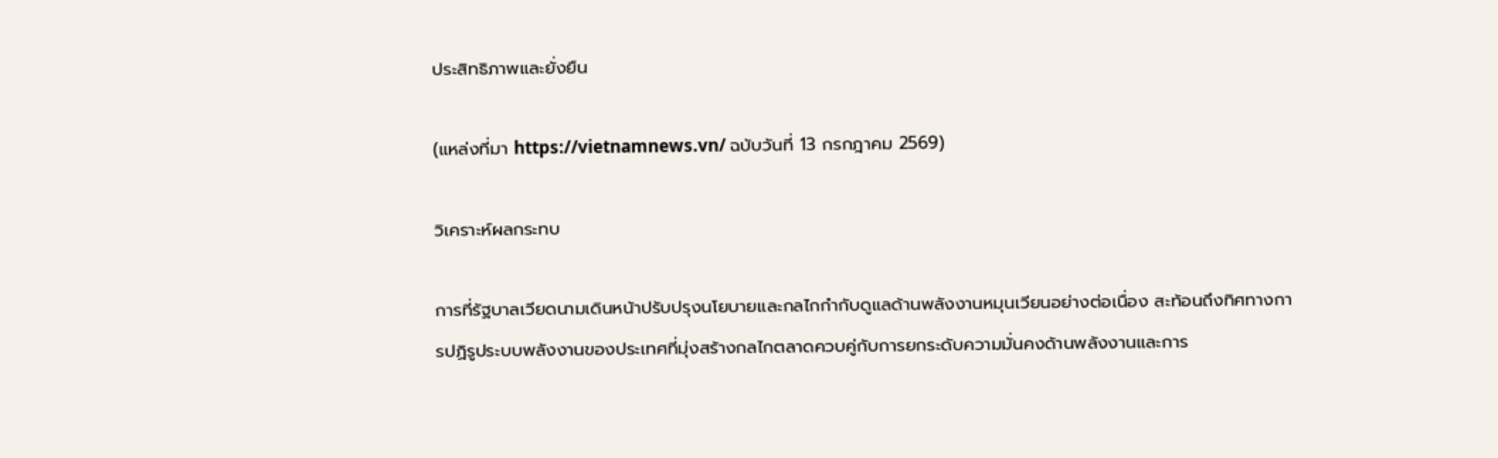ประสิทธิภาพและยั่งยืน

(แหล่งที่มา https://vietnamnews.vn/ ฉบับวันที่ 13 กรกฎาคม 2569)

วิเคราะห์ผลกระทบ

การที่รัฐบาลเวียดนามเดินหน้าปรับปรุงนโยบายและกลไกกำกับดูแลด้านพลังงานหมุนเวียนอย่างต่อเนื่อง สะท้อนถึงทิศทางการปฏิรูประบบพลังงานของประเทศที่มุ่งสร้างกลไกตลาดควบคู่กับการยกระดับความมั่นคงด้านพลังงานและการ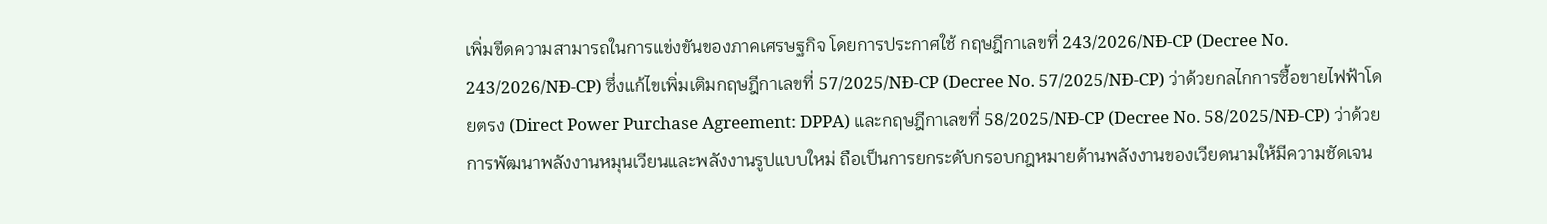เพิ่มขีดความสามารถในการแข่งขันของภาคเศรษฐกิจ โดยการประกาศใช้ กฤษฎีกาเลขที่ 243/2026/NĐ-CP (Decree No. 243/2026/NĐ-CP) ซึ่งแก้ไขเพิ่มเติมกฤษฎีกาเลขที่ 57/2025/NĐ-CP (Decree No. 57/2025/NĐ-CP) ว่าด้วยกลไกการซื้อขายไฟฟ้าโดยตรง (Direct Power Purchase Agreement: DPPA) และกฤษฎีกาเลขที่ 58/2025/NĐ-CP (Decree No. 58/2025/NĐ-CP) ว่าด้วยการพัฒนาพลังงานหมุนเวียนและพลังงานรูปแบบใหม่ ถือเป็นการยกระดับกรอบกฎหมายด้านพลังงานของเวียดนามให้มีความชัดเจน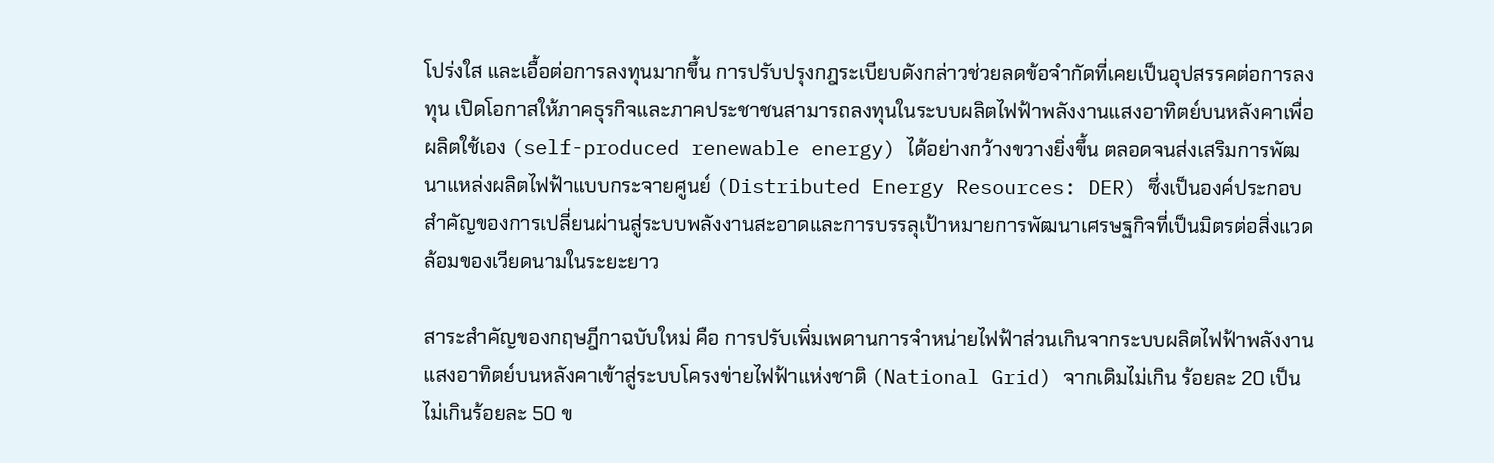โปร่งใส และเอื้อต่อการลงทุนมากขึ้น การปรับปรุงกฎระเบียบดังกล่าวช่วยลดข้อจำกัดที่เคยเป็นอุปสรรคต่อการลงทุน เปิดโอกาสให้ภาคธุรกิจและภาคประชาชนสามารถลงทุนในระบบผลิตไฟฟ้าพลังงานแสงอาทิตย์บนหลังคาเพื่อผลิตใช้เอง (self-produced renewable energy) ได้อย่างกว้างขวางยิ่งขึ้น ตลอดจนส่งเสริมการพัฒนาแหล่งผลิตไฟฟ้าแบบกระจายศูนย์ (Distributed Energy Resources: DER) ซึ่งเป็นองค์ประกอบสำคัญของการเปลี่ยนผ่านสู่ระบบพลังงานสะอาดและการบรรลุเป้าหมายการพัฒนาเศรษฐกิจที่เป็นมิตรต่อสิ่งแวดล้อมของเวียดนามในระยะยาว

สาระสำคัญของกฤษฎีกาฉบับใหม่ คือ การปรับเพิ่มเพดานการจำหน่ายไฟฟ้าส่วนเกินจากระบบผลิตไฟฟ้าพลังงานแสงอาทิตย์บนหลังคาเข้าสู่ระบบโครงข่ายไฟฟ้าแห่งชาติ (National Grid) จากเดิมไม่เกิน ร้อยละ 20 เป็นไม่เกินร้อยละ 50 ข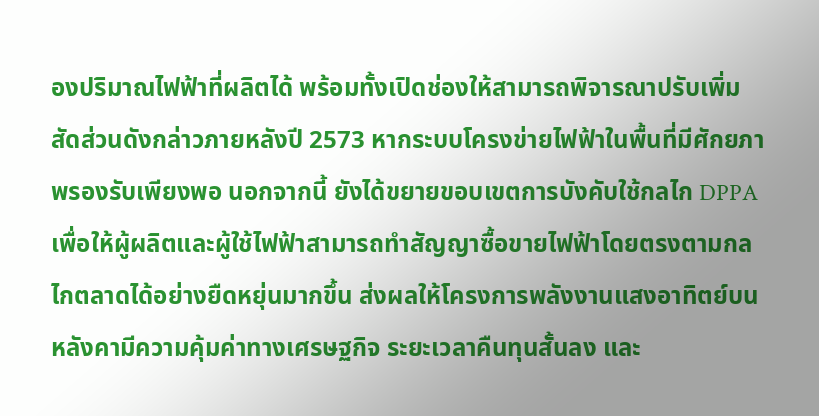องปริมาณไฟฟ้าที่ผลิตได้ พร้อมทั้งเปิดช่องให้สามารถพิจารณาปรับเพิ่มสัดส่วนดังกล่าวภายหลังปี 2573 หากระบบโครงข่ายไฟฟ้าในพื้นที่มีศักยภาพรองรับเพียงพอ นอกจากนี้ ยังได้ขยายขอบเขตการบังคับใช้กลไก DPPA เพื่อให้ผู้ผลิตและผู้ใช้ไฟฟ้าสามารถทำสัญญาซื้อขายไฟฟ้าโดยตรงตามกลไกตลาดได้อย่างยืดหยุ่นมากขึ้น ส่งผลให้โครงการพลังงานแสงอาทิตย์บนหลังคามีความคุ้มค่าทางเศรษฐกิจ ระยะเวลาคืนทุนสั้นลง และ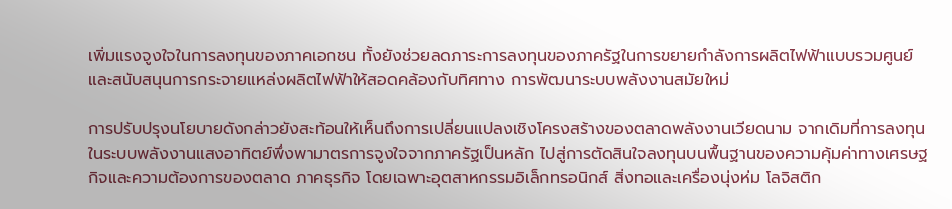เพิ่มแรงจูงใจในการลงทุนของภาคเอกชน ทั้งยังช่วยลดภาระการลงทุนของภาครัฐในการขยายกำลังการผลิตไฟฟ้าแบบรวมศูนย์ และสนับสนุนการกระจายแหล่งผลิตไฟฟ้าให้สอดคล้องกับทิศทาง การพัฒนาระบบพลังงานสมัยใหม่

การปรับปรุงนโยบายดังกล่าวยังสะท้อนให้เห็นถึงการเปลี่ยนแปลงเชิงโครงสร้างของตลาดพลังงานเวียดนาม จากเดิมที่การลงทุนในระบบพลังงานแสงอาทิตย์พึ่งพามาตรการจูงใจจากภาครัฐเป็นหลัก ไปสู่การตัดสินใจลงทุนบนพื้นฐานของความคุ้มค่าทางเศรษฐกิจและความต้องการของตลาด ภาคธุรกิจ โดยเฉพาะอุตสาหกรรมอิเล็กทรอนิกส์ สิ่งทอและเครื่องนุ่งห่ม โลจิสติก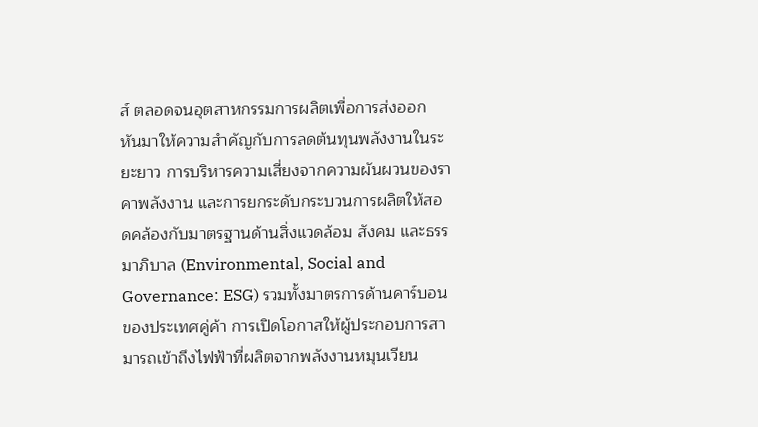ส์ ตลอดจนอุตสาหกรรมการผลิตเพื่อการส่งออก หันมาให้ความสำคัญกับการลดต้นทุนพลังงานในระยะยาว การบริหารความเสี่ยงจากความผันผวนของราคาพลังงาน และการยกระดับกระบวนการผลิตให้สอดคล้องกับมาตรฐานด้านสิ่งแวดล้อม สังคม และธรรมาภิบาล (Environmental, Social and Governance: ESG) รวมทั้งมาตรการด้านคาร์บอนของประเทศคู่ค้า การเปิดโอกาสให้ผู้ประกอบการสามารถเข้าถึงไฟฟ้าที่ผลิตจากพลังงานหมุนเวียน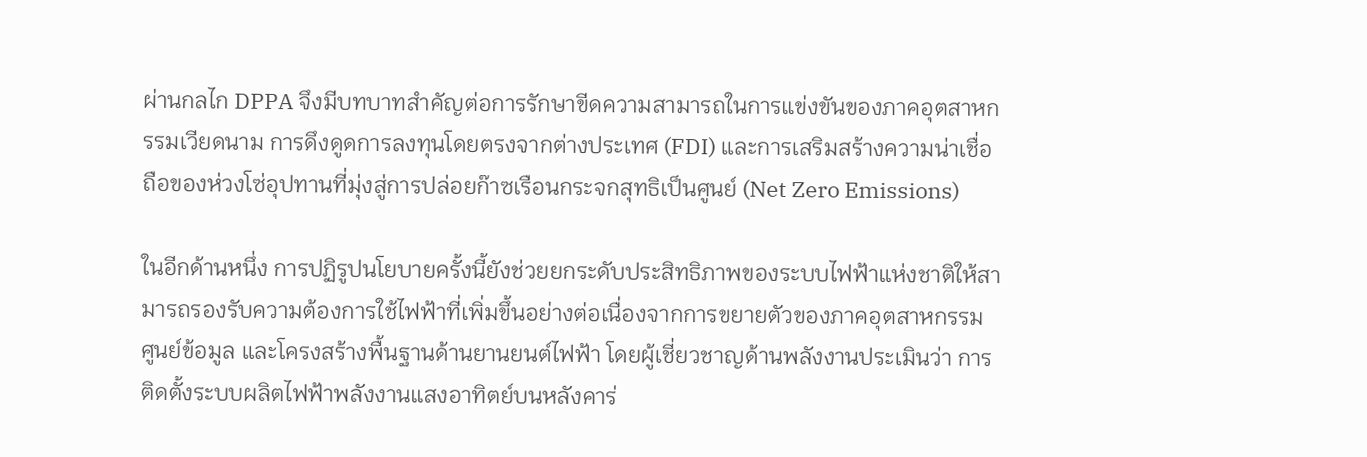ผ่านกลไก DPPA จึงมีบทบาทสำคัญต่อการรักษาขีดความสามารถในการแข่งขันของภาคอุตสาหกรรมเวียดนาม การดึงดูดการลงทุนโดยตรงจากต่างประเทศ (FDI) และการเสริมสร้างความน่าเชื่อถือของห่วงโซ่อุปทานที่มุ่งสู่การปล่อยก๊าซเรือนกระจกสุทธิเป็นศูนย์ (Net Zero Emissions)

ในอีกด้านหนึ่ง การปฏิรูปนโยบายครั้งนี้ยังช่วยยกระดับประสิทธิภาพของระบบไฟฟ้าแห่งชาติให้สามารถรองรับความต้องการใช้ไฟฟ้าที่เพิ่มขึ้นอย่างต่อเนื่องจากการขยายตัวของภาคอุตสาหกรรม ศูนย์ข้อมูล และโครงสร้างพื้นฐานด้านยานยนต์ไฟฟ้า โดยผู้เชี่ยวชาญด้านพลังงานประเมินว่า การติดตั้งระบบผลิตไฟฟ้าพลังงานแสงอาทิตย์บนหลังคาร่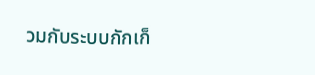วมกับระบบกักเก็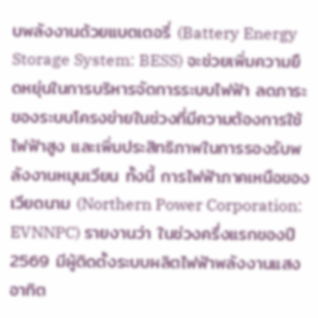บพลังงานด้วยแบตเตอรี่ (Battery Energy Storage System: BESS) จะช่วยเพิ่มความยืดหยุ่นในการบริหารจัดการระบบไฟฟ้า ลดภาระของระบบโครงข่ายในช่วงที่มีความต้องการใช้ไฟฟ้าสูง และเพิ่มประสิทธิภาพในการรองรับพลังงานหมุนเวียน ทั้งนี้ การไฟฟ้าภาคเหนือของเวียดนาม (Northern Power Corporation: EVNNPC) รายงานว่า ในช่วงครึ่งแรกของปี 2569 มีผู้ติดตั้งระบบผลิตไฟฟ้าพลังงานแสงอาทิต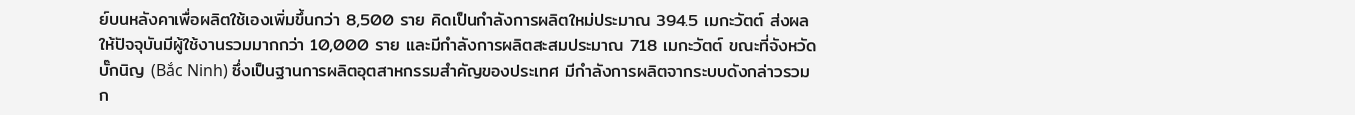ย์บนหลังคาเพื่อผลิตใช้เองเพิ่มขึ้นกว่า 8,500 ราย คิดเป็นกำลังการผลิตใหม่ประมาณ 394.5 เมกะวัตต์ ส่งผลให้ปัจจุบันมีผู้ใช้งานรวมมากกว่า 10,000 ราย และมีกำลังการผลิตสะสมประมาณ 718 เมกะวัตต์ ขณะที่จังหวัดบั๊กนิญ (Bắc Ninh) ซึ่งเป็นฐานการผลิตอุตสาหกรรมสำคัญของประเทศ มีกำลังการผลิตจากระบบดังกล่าวรวมก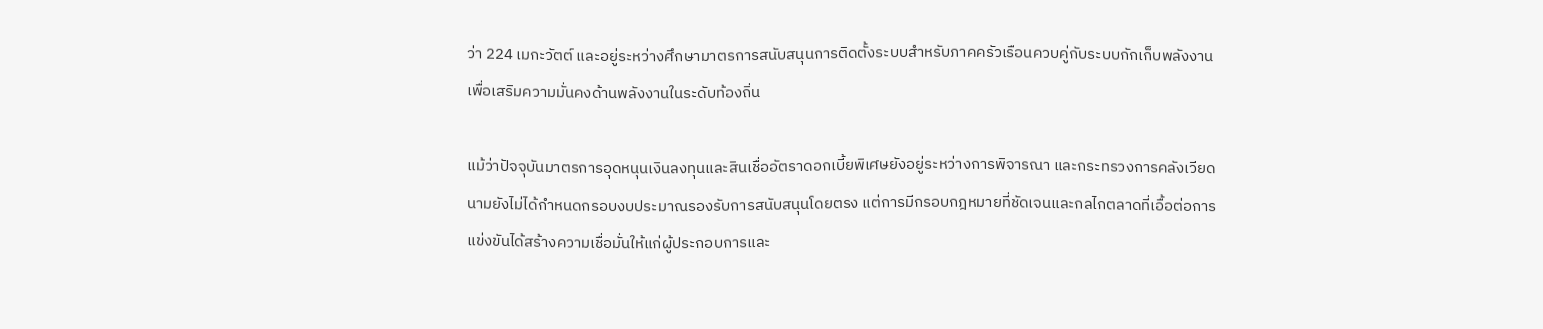ว่า 224 เมกะวัตต์ และอยู่ระหว่างศึกษามาตรการสนับสนุนการติดตั้งระบบสำหรับภาคครัวเรือนควบคู่กับระบบกักเก็บพลังงาน เพื่อเสริมความมั่นคงด้านพลังงานในระดับท้องถิ่น

แม้ว่าปัจจุบันมาตรการอุดหนุนเงินลงทุนและสินเชื่ออัตราดอกเบี้ยพิเศษยังอยู่ระหว่างการพิจารณา และกระทรวงการคลังเวียดนามยังไม่ได้กำหนดกรอบงบประมาณรองรับการสนับสนุนโดยตรง แต่การมีกรอบกฎหมายที่ชัดเจนและกลไกตลาดที่เอื้อต่อการแข่งขันได้สร้างความเชื่อมั่นให้แก่ผู้ประกอบการและ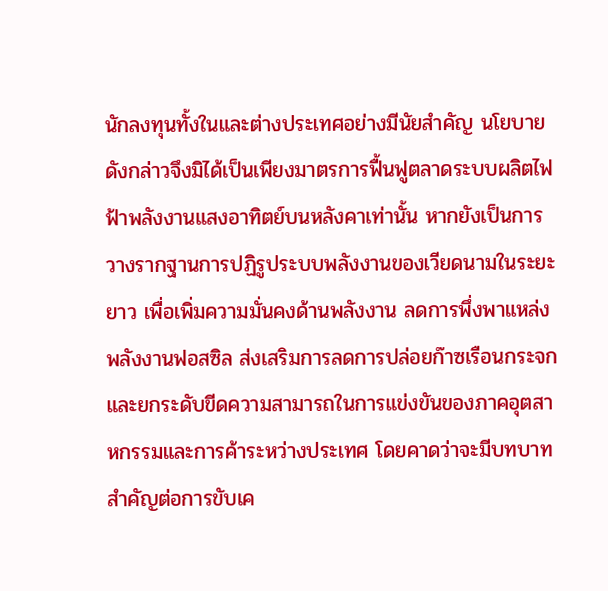นักลงทุนทั้งในและต่างประเทศอย่างมีนัยสำคัญ นโยบายดังกล่าวจึงมิได้เป็นเพียงมาตรการฟื้นฟูตลาดระบบผลิตไฟฟ้าพลังงานแสงอาทิตย์บนหลังคาเท่านั้น หากยังเป็นการวางรากฐานการปฏิรูประบบพลังงานของเวียดนามในระยะยาว เพื่อเพิ่มความมั่นคงด้านพลังงาน ลดการพึ่งพาแหล่งพลังงานฟอสซิล ส่งเสริมการลดการปล่อยก๊าซเรือนกระจก และยกระดับขีดความสามารถในการแข่งขันของภาคอุตสาหกรรมและการค้าระหว่างประเทศ โดยคาดว่าจะมีบทบาทสำคัญต่อการขับเค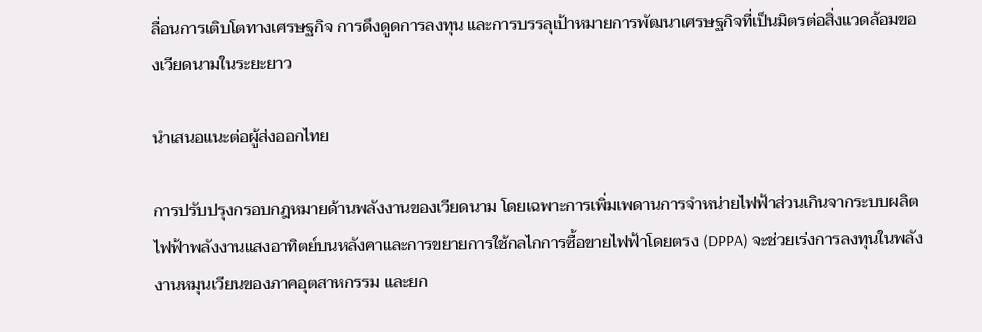ลื่อนการเติบโตทางเศรษฐกิจ การดึงดูดการลงทุน และการบรรลุเป้าหมายการพัฒนาเศรษฐกิจที่เป็นมิตรต่อสิ่งแวดล้อมของเวียดนามในระยะยาว

นำเสนอแนะต่อผู้ส่งออกไทย

การปรับปรุงกรอบกฎหมายด้านพลังงานของเวียดนาม โดยเฉพาะการเพิ่มเพดานการจำหน่ายไฟฟ้าส่วนเกินจากระบบผลิตไฟฟ้าพลังงานแสงอาทิตย์บนหลังคาและการขยายการใช้กลไกการซื้อขายไฟฟ้าโดยตรง (DPPA) จะช่วยเร่งการลงทุนในพลังงานหมุนเวียนของภาคอุตสาหกรรม และยก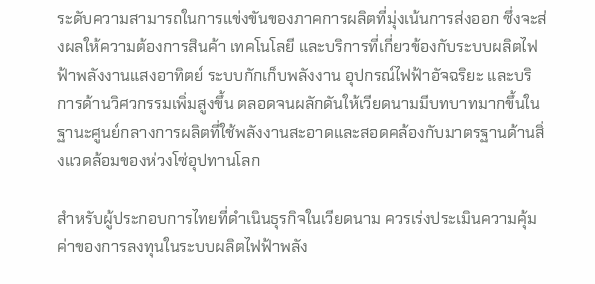ระดับความสามารถในการแข่งขันของภาคการผลิตที่มุ่งเน้นการส่งออก ซึ่งจะส่งผลให้ความต้องการสินค้า เทคโนโลยี และบริการที่เกี่ยวข้องกับระบบผลิตไฟฟ้าพลังงานแสงอาทิตย์ ระบบกักเก็บพลังงาน อุปกรณ์ไฟฟ้าอัจฉริยะ และบริการด้านวิศวกรรมเพิ่มสูงขึ้น ตลอดจนผลักดันให้เวียดนามมีบทบาทมากขึ้นในฐานะศูนย์กลางการผลิตที่ใช้พลังงานสะอาดและสอดคล้องกับมาตรฐานด้านสิ่งแวดล้อมของห่วงโซ่อุปทานโลก

สำหรับผู้ประกอบการไทยที่ดำเนินธุรกิจในเวียดนาม ควรเร่งประเมินความคุ้มค่าของการลงทุนในระบบผลิตไฟฟ้าพลัง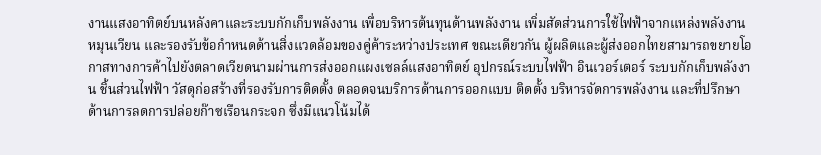งานแสงอาทิตย์บนหลังคาและระบบกักเก็บพลังงาน เพื่อบริหารต้นทุนด้านพลังงาน เพิ่มสัดส่วนการใช้ไฟฟ้าจากแหล่งพลังงานหมุนเวียน และรองรับข้อกำหนดด้านสิ่งแวดล้อมของคู่ค้าระหว่างประเทศ ขณะเดียวกัน ผู้ผลิตและผู้ส่งออกไทยสามารถขยายโอกาสทางการค้าไปยังตลาดเวียดนามผ่านการส่งออกแผงเซลล์แสงอาทิตย์ อุปกรณ์ระบบไฟฟ้า อินเวอร์เตอร์ ระบบกักเก็บพลังงาน ชิ้นส่วนไฟฟ้า วัสดุก่อสร้างที่รองรับการติดตั้ง ตลอดจนบริการด้านการออกแบบ ติดตั้ง บริหารจัดการพลังงาน และที่ปรึกษาด้านการลดการปล่อยก๊าซเรือนกระจก ซึ่งมีแนวโน้มได้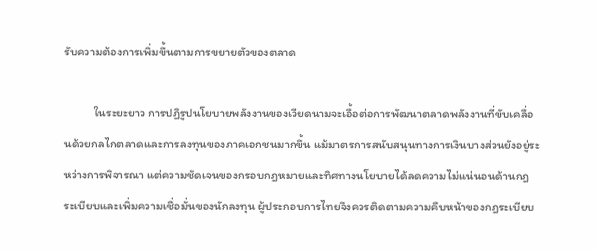รับความต้องการเพิ่มขึ้นตามการขยายตัวของตลาด

           ในระยะยาว การปฏิรูปนโยบายพลังงานของเวียดนามจะเอื้อต่อการพัฒนาตลาดพลังงานที่ขับเคลื่อนด้วยกลไกตลาดและการลงทุนของภาคเอกชนมากขึ้น แม้มาตรการสนับสนุนทางการเงินบางส่วนยังอยู่ระหว่างการพิจารณา แต่ความชัดเจนของกรอบกฎหมายและทิศทางนโยบายได้ลดความไม่แน่นอนด้านกฎระเบียบและเพิ่มความเชื่อมั่นของนักลงทุน ผู้ประกอบการไทยจึงควรติดตามความคืบหน้าของกฎระเบียบ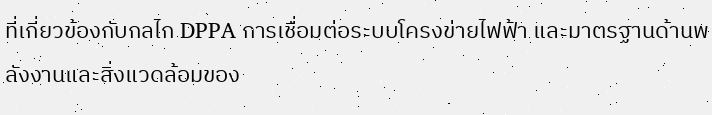ที่เกี่ยวข้องกับกลไก DPPA การเชื่อมต่อระบบโครงข่ายไฟฟ้า และมาตรฐานด้านพลังงานและสิ่งแวดล้อมของ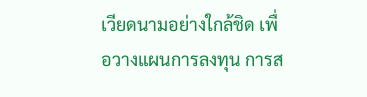เวียดนามอย่างใกล้ชิด เพื่อวางแผนการลงทุน การส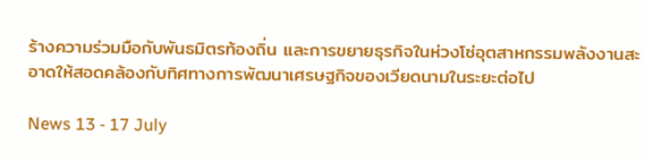ร้างความร่วมมือกับพันธมิตรท้องถิ่น และการขยายธุรกิจในห่วงโซ่อุตสาหกรรมพลังงานสะอาดให้สอดคล้องกับทิศทางการพัฒนาเศรษฐกิจของเวียดนามในระยะต่อไป

News 13 - 17 July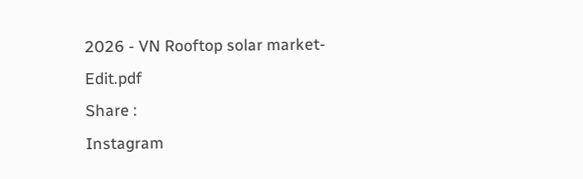2026 - VN Rooftop solar market-Edit.pdf
Share :
Instagram